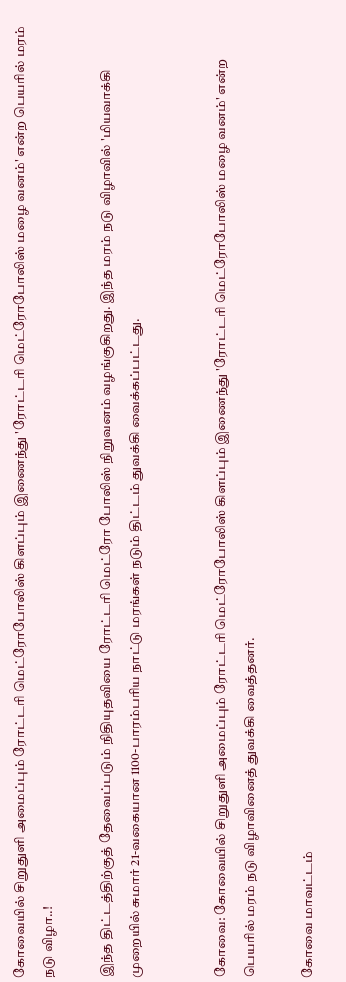கோவையில் சிறுதுளி அமைப்பும்‌ ரோட்டரி மெட்ரோபோலிஸ்‌ கிளப்பும்‌ இணைந்து 'ரோட்டரி மெட்ரோபோலிஸ்‌ மழை வனம்‌' என்ற பெயரில்‌ மரம்‌ நடு விழா..!

இந்த திட்டத்திற்குத்‌ தேவைப்படும்‌ நிதியுதவியை ரோட்டரி மெட்ரோ போலிஸ்‌ நிறுவனம்‌ வழங்குகிறது. இந்த மரம்‌ நடு விழாவில்‌ 'மியவாக்கி முறையில்‌ சுமார்‌ 21-வகையான 1100-பாரம்பரிய நாட்டு மரங்கள்‌ நடும்‌ திட்டம்‌ துவக்கி வைக்கப்பட்டது.


கோவை: கோவையில் சிறுதுளி அமைப்பும்‌ ரோட்டரி மெட்ரோபோலிஸ்‌ கிளப்பும்‌ இணைந்து 'ரோட்டரி மெட்ரோபோலிஸ்‌ மழை வனம்‌' என்ற பெயரில்‌ மரம்‌ நடு விழாவினைத்‌ துவக்கி வைத்தனர்‌.

கோவை மாவட்டம்‌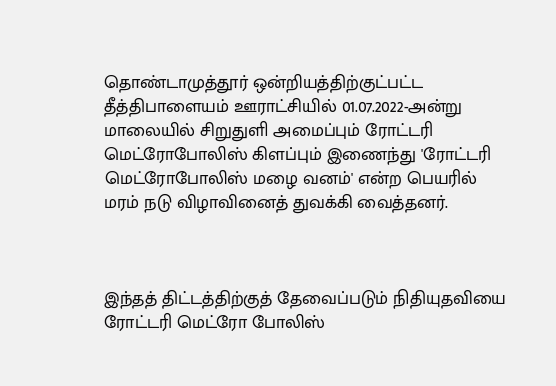தொண்டாமுத்தூர்‌ ஒன்றியத்திற்குட்பட்ட தீத்திபாளையம்‌ ஊராட்சியில்‌ 01.07.2022-அன்று மாலையில்‌ சிறுதுளி அமைப்பும்‌ ரோட்டரி மெட்ரோபோலிஸ்‌ கிளப்பும்‌ இணைந்து 'ரோட்டரி மெட்ரோபோலிஸ்‌ மழை வனம்‌' என்ற பெயரில்‌ மரம்‌ நடு விழாவினைத்‌ துவக்கி வைத்தனர்‌.



இந்தத்‌ திட்டத்திற்குத்‌ தேவைப்படும்‌ நிதியுதவியை ரோட்டரி மெட்ரோ போலிஸ்‌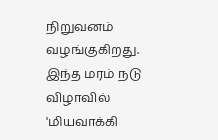நிறுவனம்‌ வழங்குகிறது. இந்த மரம்‌ நடு விழாவில்‌ 'மியவாக்கி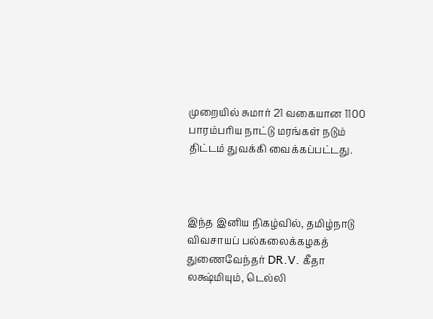முறையில்‌ சுமார்‌ 21 வகையான 1100 பாரம்பரிய நாட்டு மரங்கள்‌ நடும்‌ திட்டம்‌ துவக்கி வைக்கப்பட்டது.



இந்த இனிய நிகழ்வில்‌, தமிழ்நாடு விவசாயப்‌ பல்கலைக்கழகத்‌ துணைவேந்தர்‌ DR.V. கீதா லக்ஷ்மியும்‌, டெல்லி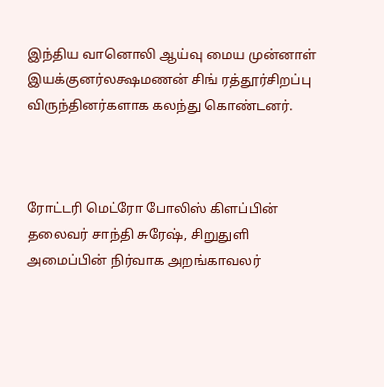இந்திய வானொலி ஆய்வு மைய முன்னாள்‌ இயக்குனர்‌லக்ஷமணன்‌ சிங்‌ ரத்தூர்‌சிறப்பு விருந்தினர்களாக கலந்து கொண்டனர்‌.



ரோட்டரி மெட்ரோ போலிஸ்‌ கிளப்பின்‌ தலைவர்‌ சாந்தி சுரேஷ்‌‌, சிறுதுளி அமைப்பின்‌ நிர்வாக அறங்காவலர்‌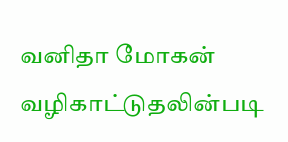வனிதா மோகன்‌ வழிகாட்டுதலின்படி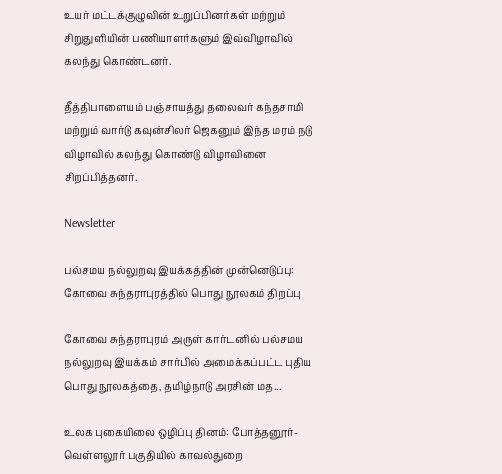உயர்‌ மட்டக்குழுவின்‌ உறுப்பினர்கள்‌ மற்றும்‌ சிறுதுளியின்‌ பணியாளர்களும்‌ இவ்விழாவில்‌ கலந்து கொண்டனர்‌.

தீத்திபாளையம்‌ பஞ்சாயத்து தலைவர்‌ கந்தசாமி மற்றும்‌ வார்டு கவுன்சிலர்‌ ஜெகனும்‌ இந்த மரம்‌ நடு விழாவில்‌ கலந்து கொண்டு விழாவினை சிறப்பித்தனர்‌.

Newsletter

பல்சமய நல்லுறவு இயக்கத்தின் முன்னெடுப்பு: கோவை சுந்தராபுரத்தில் பொது நூலகம் திறப்பு

கோவை சுந்தராபுரம் அருள் கார்டனில் பல்சமய நல்லுறவு இயக்கம் சார்பில் அமைக்கப்பட்ட புதிய பொது நூலகத்தை, தமிழ்நாடு அரசின் மத...

உலக புகையிலை ஒழிப்பு தினம்: போத்தனூர்-வெள்ளலூர் பகுதியில் காவல்துறை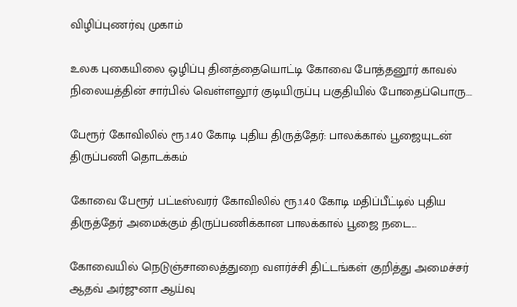விழிப்புணர்வு முகாம்

உலக புகையிலை ஒழிப்பு தினத்தையொட்டி கோவை போத்தனூர் காவல் நிலையத்தின் சார்பில் வெள்ளலூர் குடியிருப்பு பகுதியில் போதைப்பொரு...

பேரூர் கோவிலில் ரூ.1.40 கோடி புதிய திருத்தேர்: பாலக்கால் பூஜையுடன் திருப்பணி தொடக்கம்

கோவை பேரூர் பட்டீஸ்வரர் கோவிலில் ரூ.1.40 கோடி மதிப்பீட்டில் புதிய திருத்தேர் அமைக்கும் திருப்பணிக்கான பாலக்கால் பூஜை நடை...

கோவையில் நெடுஞ்சாலைத்துறை வளர்ச்சி திட்டங்கள் குறித்து அமைச்சர் ஆதவ் அர்ஜுனா ஆய்வு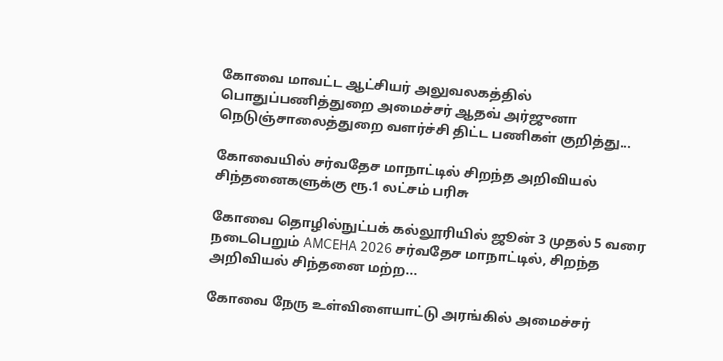கோவை மாவட்ட ஆட்சியர் அலுவலகத்தில் பொதுப்பணித்துறை அமைச்சர் ஆதவ் அர்ஜுனா நெடுஞ்சாலைத்துறை வளர்ச்சி திட்ட பணிகள் குறித்து...

கோவையில் சர்வதேச மாநாட்டில் சிறந்த அறிவியல் சிந்தனைகளுக்கு ரூ.1 லட்சம் பரிசு

கோவை தொழில்நுட்பக் கல்லூரியில் ஜூன் 3 முதல் 5 வரை நடைபெறும் AMCEHA 2026 சர்வதேச மாநாட்டில், சிறந்த அறிவியல் சிந்தனை மற்ற...

கோவை நேரு உள்விளையாட்டு அரங்கில் அமைச்சர்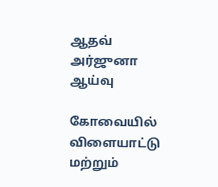ஆதவ் அர்ஜுனா ஆய்வு

கோவையில் விளையாட்டு மற்றும்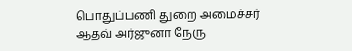பொதுப்பணி துறை அமைச்சர் ஆதவ் அர்ஜுனா நேரு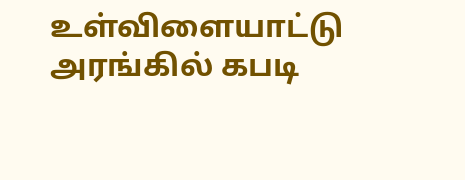உள்விளையாட்டு அரங்கில் கபடி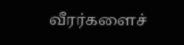வீரர்களைச்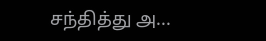சந்தித்து அ...